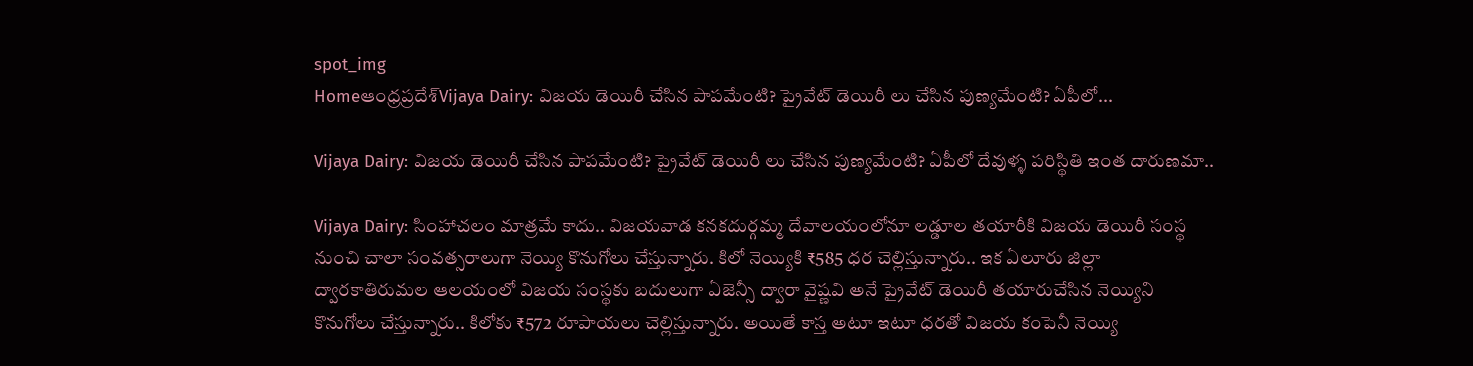spot_img
Homeఆంధ్రప్రదేశ్‌Vijaya Dairy: విజయ డెయిరీ చేసిన పాపమేంటి? ప్రైవేట్ డెయిరీ లు చేసిన పుణ్యమేంటి? ఏపీలో...

Vijaya Dairy: విజయ డెయిరీ చేసిన పాపమేంటి? ప్రైవేట్ డెయిరీ లు చేసిన పుణ్యమేంటి? ఏపీలో దేవుళ్ళ పరిస్థితి ఇంత దారుణమా..

Vijaya Dairy: సింహాచలం మాత్రమే కాదు.. విజయవాడ కనకదుర్గమ్మ దేవాలయంలోనూ లడ్డూల తయారీకి విజయ డెయిరీ సంస్థ నుంచి చాలా సంవత్సరాలుగా నెయ్యి కొనుగోలు చేస్తున్నారు. కిలో నెయ్యికి ₹585 ధర చెల్లిస్తున్నారు.. ఇక ఏలూరు జిల్లా ద్వారకాతిరుమల ఆలయంలో విజయ సంస్థకు బదులుగా ఏజెన్సీ ద్వారా వైష్ణవి అనే ప్రైవేట్ డెయిరీ తయారుచేసిన నెయ్యిని కొనుగోలు చేస్తున్నారు.. కిలోకు ₹572 రూపాయలు చెల్లిస్తున్నారు. అయితే కాస్త అటూ ఇటూ ధరతో విజయ కంపెనీ నెయ్యి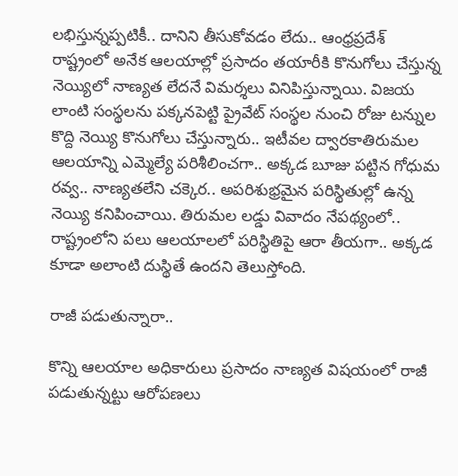లభిస్తున్నప్పటికీ.. దానిని తీసుకోవడం లేదు.. ఆంధ్రప్రదేశ్ రాష్ట్రంలో అనేక ఆలయాల్లో ప్రసాదం తయారీకి కొనుగోలు చేస్తున్న నెయ్యిలో నాణ్యత లేదనే విమర్శలు వినిపిస్తున్నాయి. విజయ లాంటి సంస్థలను పక్కనపెట్టి ప్రైవేట్ సంస్థల నుంచి రోజు టన్నుల కొద్ది నెయ్యి కొనుగోలు చేస్తున్నారు.. ఇటీవల ద్వారకాతిరుమల ఆలయాన్ని ఎమ్మెల్యే పరిశీలించగా.. అక్కడ బూజు పట్టిన గోధుమ రవ్వ.. నాణ్యతలేని చక్కెర.. అపరిశుభ్రమైన పరిస్థితుల్లో ఉన్న నెయ్యి కనిపించాయి. తిరుమల లడ్డు వివాదం నేపథ్యంలో.. రాష్ట్రంలోని పలు ఆలయాలలో పరిస్థితిపై ఆరా తీయగా.. అక్కడ కూడా అలాంటి దుస్థితే ఉందని తెలుస్తోంది.

రాజీ పడుతున్నారా..

కొన్ని ఆలయాల అధికారులు ప్రసాదం నాణ్యత విషయంలో రాజీ పడుతున్నట్టు ఆరోపణలు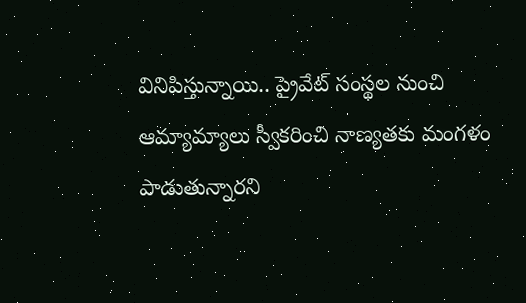వినిపిస్తున్నాయి.. ప్రైవేట్ సంస్థల నుంచి ఆమ్యామ్యాలు స్వీకరించి నాణ్యతకు మంగళం పాడుతున్నారని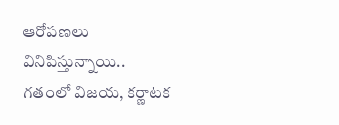ఆరోపణలు వినిపిస్తున్నాయి.. గతంలో విజయ, కర్ణాటక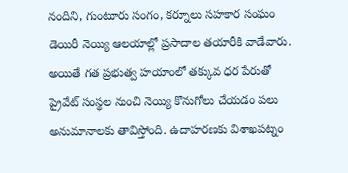నందిని, గుంటూరు సంగం, కర్నూలు సహకార సంఘం డెయిరీ నెయ్యి ఆలయాల్లో ప్రసాదాల తయారీకి వాడేవారు. అయితే గత ప్రభుత్వ హయాంలో తక్కువ ధర పేరుతో ప్రైవేట్ సంస్థల నుంచి నెయ్యి కొనుగోలు చేయడం పలు అనుమానాలకు తావిస్తోంది. ఉదాహరణకు విశాఖపట్నం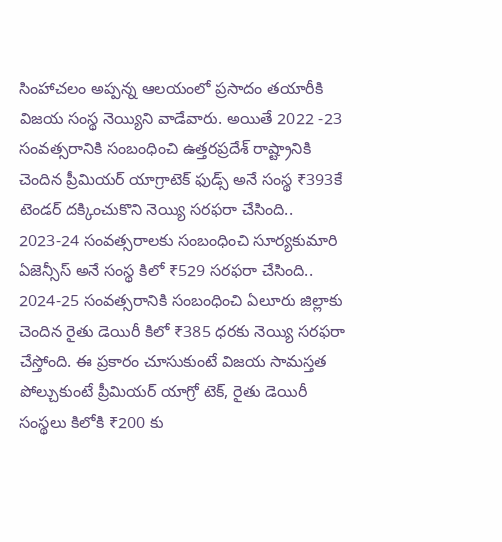సింహాచలం అప్పన్న ఆలయంలో ప్రసాదం తయారీకి విజయ సంస్థ నెయ్యిని వాడేవారు. అయితే 2022 -23 సంవత్సరానికి సంబంధించి ఉత్తరప్రదేశ్ రాష్ట్రానికి చెందిన ప్రీమియర్ యాగ్రాటెక్ ఫుడ్స్ అనే సంస్థ ₹393కే టెండర్ దక్కించుకొని నెయ్యి సరఫరా చేసింది.. 2023-24 సంవత్సరాలకు సంబంధించి సూర్యకుమారి ఏజెన్సీస్ అనే సంస్థ కిలో ₹529 సరఫరా చేసింది.. 2024-25 సంవత్సరానికి సంబంధించి ఏలూరు జిల్లాకు చెందిన రైతు డెయిరీ కిలో ₹385 ధరకు నెయ్యి సరఫరా చేస్తోంది. ఈ ప్రకారం చూసుకుంటే విజయ సామస్తత పోల్చుకుంటే ప్రీమియర్ యాగ్రో టెక్, రైతు డెయిరీ సంస్థలు కిలోకి ₹200 కు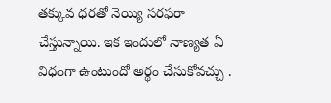తక్కువ ధరతో నెయ్యి సరఫరా చేస్తున్నాయి. ఇక ఇందులో నాణ్యత ఏ విధంగా ఉంటుందో అర్థం చేసుకోవచ్చు .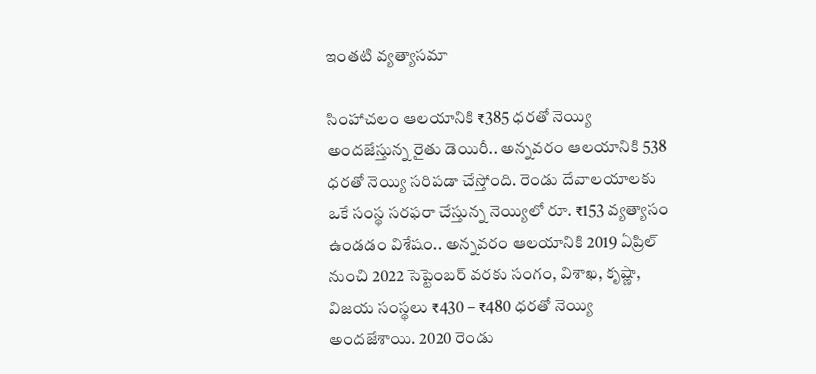ఇంతటి వ్యత్యాసమా

సింహాచలం ఆలయానికి ₹385 ధరతో నెయ్యి అందజేస్తున్న రైతు డెయిరీ.. అన్నవరం ఆలయానికి 538 ధరతో నెయ్యి సరిపడా చేస్తోంది. రెండు దేవాలయాలకు ఒకే సంస్థ సరఫరా చేస్తున్న నెయ్యిలో రూ. ₹153 వ్యత్యాసం ఉండడం విశేషం.. అన్నవరం ఆలయానికి 2019 ఏప్రిల్ నుంచి 2022 సెప్టెంబర్ వరకు సంగం, విశాఖ, కృష్ణా, విజయ సంస్థలు ₹430 – ₹480 ధరతో నెయ్యి అందజేశాయి. 2020 రెండు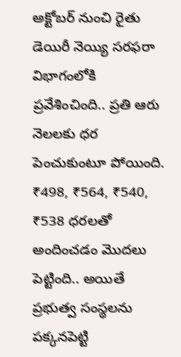అక్టోబర్ నుంచి రైతు డెయిరీ నెయ్యి సరఫరా విభాగంలోకి ప్రవేశించింది.. ప్రతి ఆరు నెలలకు ధర పెంచుకుంటూ పోయింది. ₹498, ₹564, ₹540, ₹538 ధరలతో అందించడం మొదలు పెట్టింది.. అయితే ప్రభుత్వ సంస్థలను పక్కనపెట్టి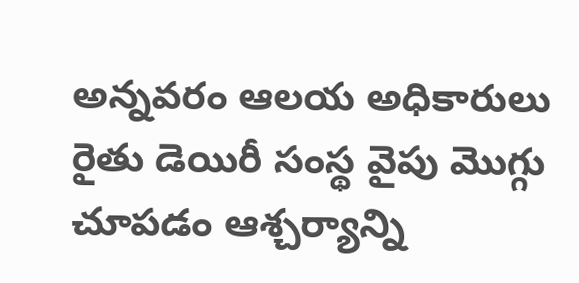అన్నవరం ఆలయ అధికారులు రైతు డెయిరీ సంస్థ వైపు మొగ్గు చూపడం ఆశ్చర్యాన్ని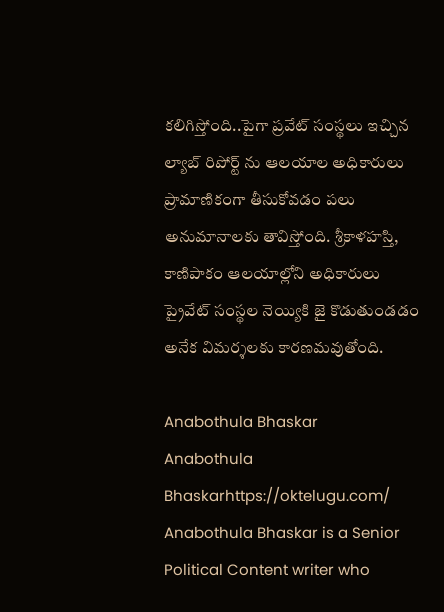కలిగిస్తోంది..పైగా ప్రవేట్ సంస్థలు ఇచ్చిన ల్యాబ్ రిపోర్ట్ ను ఆలయాల అధికారులు ప్రామాణికంగా తీసుకోవడం పలు అనుమానాలకు తావిస్తోంది. శ్రీకాళహస్తి, కాణిపాకం ఆలయాల్లోని అధికారులు ప్రైవేట్ సంస్థల నెయ్యికి జై కొడుతుండడం అనేక విమర్శలకు కారణమవుతోంది.

Anabothula Bhaskar
Anabothula Bhaskarhttps://oktelugu.com/
Anabothula Bhaskar is a Senior Political Content writer who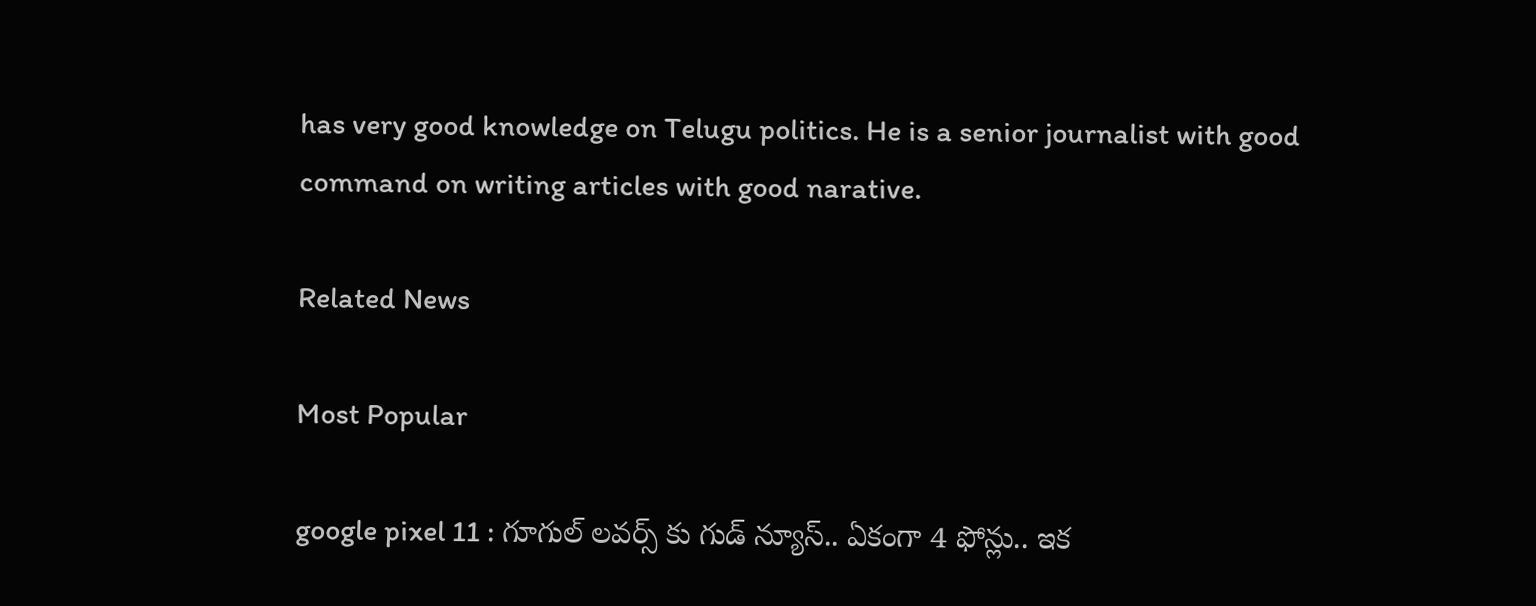has very good knowledge on Telugu politics. He is a senior journalist with good command on writing articles with good narative.

Related News

Most Popular

google pixel 11 : గూగుల్ లవర్స్ కు గుడ్ న్యూస్.. ఏకంగా 4 ఫోన్లు.. ఇక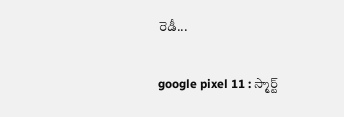రెడీ...

google pixel 11 : స్మార్ట్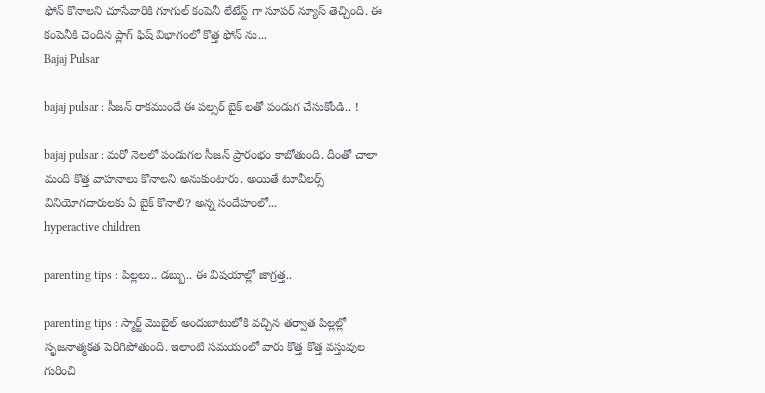ఫోన్ కొనాలని చూసేవారికి గూగుల్ కంపెనీ లేటేస్ట్ గా సూపర్ న్యూస్ తెచ్చింది. ఈ కంపెనీకి చెందిన ప్లాగ్ ఫిష్ విభాగంలో కొత్త ఫోన్ ను...
Bajaj Pulsar

bajaj pulsar : సీజన్ రాకముందే ఈ పల్సర్ బైక్ లతో పండుగ చేసుకోండి.. !

bajaj pulsar : మరో నెలలో పండుగల సీజన్ ప్రారంభం కాబోతుంది. దీంతో చాలా మంది కొత్త వాహనాలు కొనాలని అనుకుంటారు. అయితే టూవీలర్స్ వినియోగదారులకు ఏ బైక్ కొనాలి? అన్న సందేహంలో...
hyperactive children

parenting tips : పిల్లలు.. డబ్బు.. ఈ విషయాల్లో జాగ్రత్త..

parenting tips : స్మార్ట్ మొబైల్ అందుబాటులోకి వచ్చిన తర్వాత పిల్లల్లో సృజనాత్మకత పెరిగిపోతుంది. ఇలాంటి సమయంలో వారు కొత్త కొత్త వస్తువుల గురించి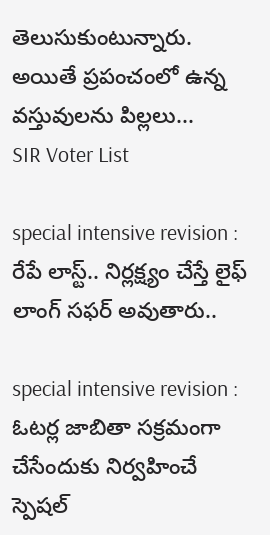తెలుసుకుంటున్నారు. అయితే ప్రపంచంలో ఉన్న వస్తువులను పిల్లలు...
SIR Voter List

special intensive revision : రేపే లాస్ట్.. నిర్లక్ష్యం చేస్తే లైఫ్ లాంగ్ సఫర్ అవుతారు..

special intensive revision : ఓటర్ల జాబితా సక్రమంగా చేసేందుకు నిర్వహించే స్పెషల్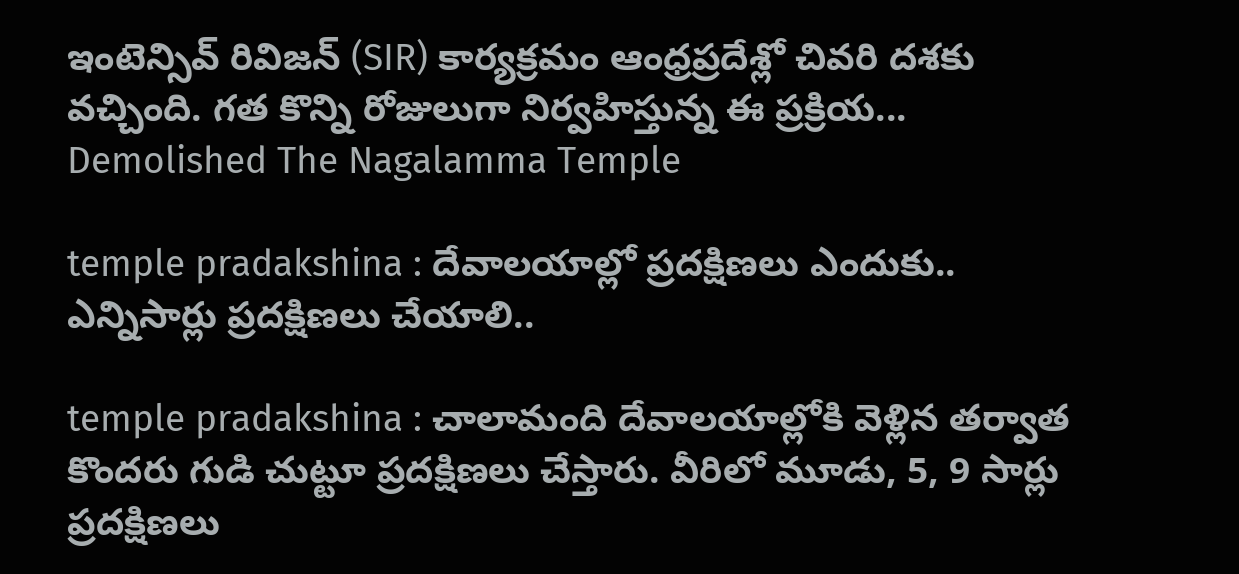ఇంటెన్సివ్ రివిజన్ (SIR) కార్యక్రమం ఆంధ్రప్రదేశ్లో చివరి దశకు వచ్చింది. గత కొన్ని రోజులుగా నిర్వహిస్తున్న ఈ ప్రక్రియ...
Demolished The Nagalamma Temple

temple pradakshina : దేవాలయాల్లో ప్రదక్షిణలు ఎందుకు.. ఎన్నిసార్లు ప్రదక్షిణలు చేయాలి..

temple pradakshina : చాలామంది దేవాలయాల్లోకి వెళ్లిన తర్వాత కొందరు గుడి చుట్టూ ప్రదక్షిణలు చేస్తారు. వీరిలో మూడు, 5, 9 సార్లు ప్రదక్షిణలు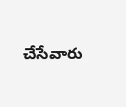చేసేవారు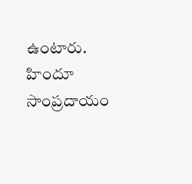ఉంటారు. హిందూ సాంప్రదాయం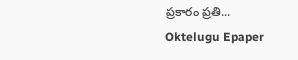ప్రకారం ప్రతి...
Oktelugu Epaper